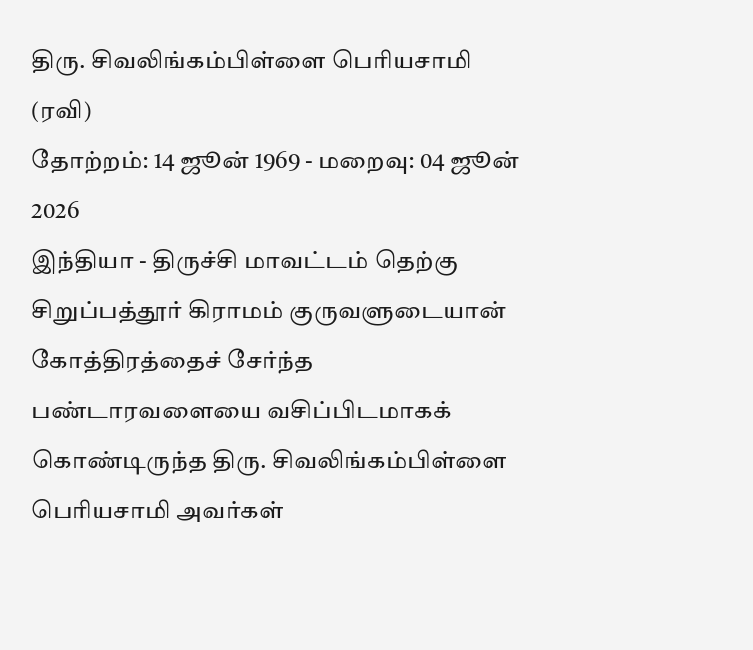திரு. சிவலிங்கம்பிள்ளை பெரியசாமி (ரவி)
தோற்றம்: 14 ஜூன் 1969 - மறைவு: 04 ஜூன் 2026
இந்தியா - திருச்சி மாவட்டம் தெற்கு சிறுப்பத்தூர் கிராமம் குருவளுடையான் கோத்திரத்தைச் சேர்ந்த பண்டாரவளையை வசிப்பிடமாகக் கொண்டிருந்த திரு. சிவலிங்கம்பிள்ளை பெரியசாமி அவர்கள்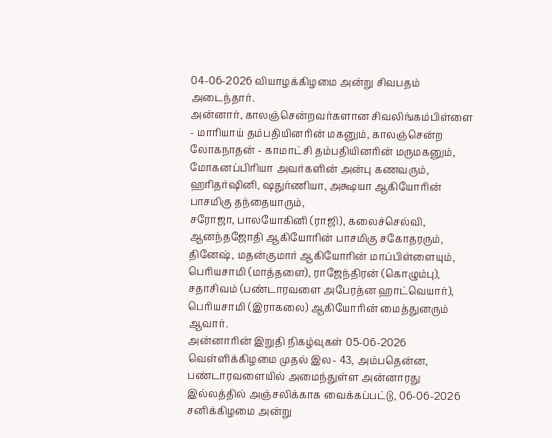04-06-2026 வியாழக்கிழமை அன்று சிவபதம் அடைந்தார்.
அன்னார், காலஞ்சென்றவர்களான சிவலிங்கம்பிள்ளை - மாரியாய் தம்பதியினரின் மகனும், காலஞ்சென்ற லோகநாதன் - காமாட்சி தம்பதியினரின் மருமகனும்,
மோகனப்பிரியா அவர்களின் அன்பு கணவரும்,
ஹரிதர்ஷினி, ஷதுர்ணியா, அக்ஷயா ஆகியோரின் பாசமிகு தந்தையாரும்,
சரோஜா, பாலயோகினி (ராஜி), கலைச்செல்வி, ஆனந்தஜோதி ஆகியோரின் பாசமிகு சகோதரரும்,
தினேஷ், மதன்குமார் ஆகியோரின் மாப்பிள்ளையும்,
பெரியசாமி (மாத்தளை), ராஜேந்திரன் (கொழும்பு), சதாசிவம் (பண்டாரவளை அபேரத்ன ஹாட்வெயார்), பெரியசாமி (இராகலை) ஆகியோரின் மைத்துனரும் ஆவார்.
அன்னாரின் இறுதி நிகழ்வுகள் 05-06-2026 வெள்ளிக்கிழமை முதல் இல- 43, அம்பதென்ன, பண்டாரவளையில் அமைந்துள்ள அன்னாரது இல்லத்தில் அஞ்சலிக்காக வைக்கப்பட்டு, 06-06-2026 சனிக்கிழமை அன்று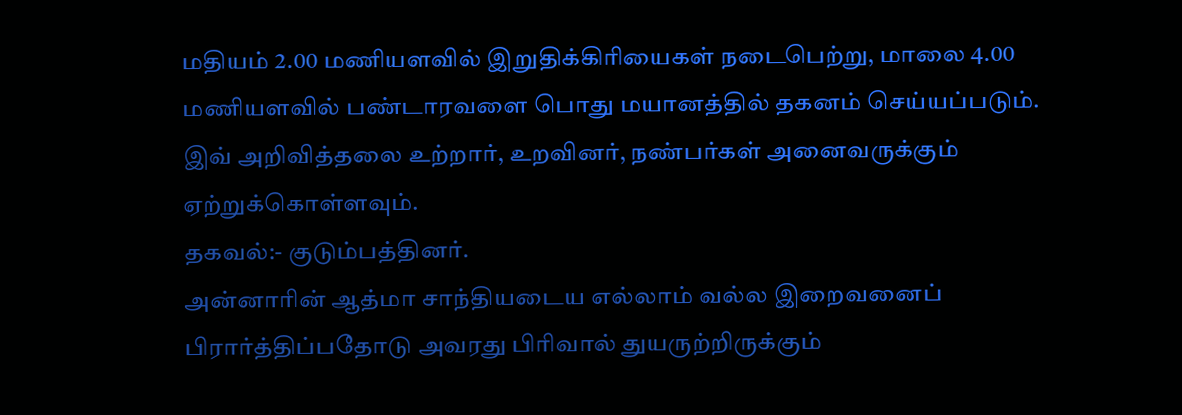மதியம் 2.00 மணியளவில் இறுதிக்கிரியைகள் நடைபெற்று, மாலை 4.00 மணியளவில் பண்டாரவளை பொது மயானத்தில் தகனம் செய்யப்படும்.
இவ் அறிவித்தலை உற்றார், உறவினர், நண்பர்கள் அனைவருக்கும் ஏற்றுக்கொள்ளவும்.
தகவல்:- குடும்பத்தினர்.
அன்னாரின் ஆத்மா சாந்தியடைய எல்லாம் வல்ல இறைவனைப் பிரார்த்திப்பதோடு அவரது பிரிவால் துயருற்றிருக்கும்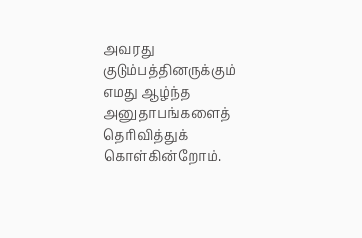அவரது குடும்பத்தினருக்கும் எமது ஆழ்ந்த அனுதாபங்களைத் தெரிவித்துக் கொள்கின்றோம்.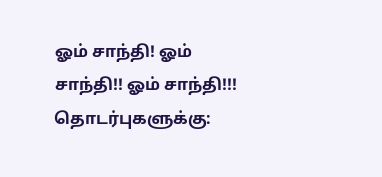ஓம் சாந்தி! ஓம் சாந்தி!! ஓம் சாந்தி!!!
தொடர்புகளுக்கு: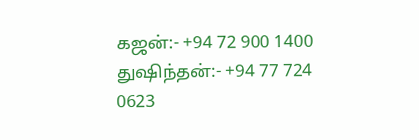கஜன்:- +94 72 900 1400
துஷிந்தன்:- +94 77 724 0623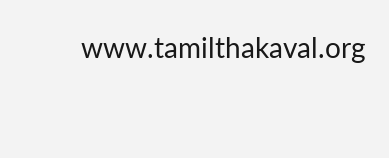www.tamilthakaval.org